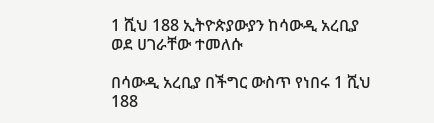1 ሺህ 188 ኢትዮጵያውያን ከሳውዲ አረቢያ ወደ ሀገራቸው ተመለሱ

በሳውዲ አረቢያ በችግር ውስጥ የነበሩ 1 ሺህ 188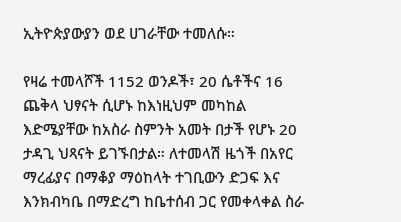ኢትዮጵያውያን ወደ ሀገራቸው ተመለሱ።

የዛሬ ተመላሾች 1152 ወንዶች፣ 20 ሴቶችና 16 ጨቅላ ህፃናት ሲሆኑ ከእነዚህም መካከል እድሜያቸው ከአስራ ስምንት አመት በታች የሆኑ 20 ታዳጊ ህጻናት ይገኙበታል። ለተመላሽ ዜጎች በአየር ማረፊያና በማቆያ ማዕከላት ተገቢውን ድጋፍ እና እንክብካቤ በማድረግ ከቤተሰብ ጋር የመቀላቀል ስራ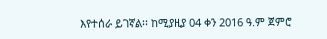እየተሰራ ይገኛል፡፡ ከሚያዚያ 04 ቀን 2016 ዓ.ም ጀምሮ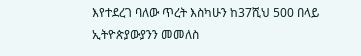እየተደረገ ባለው ጥረት እስካሁን ከ37ሺህ 500 በላይ ኢትዮጵያውያንን መመለስ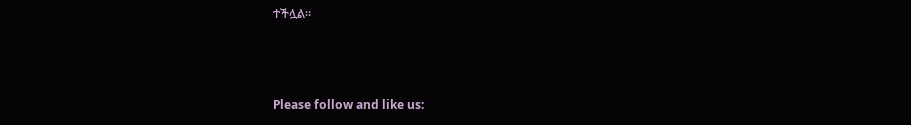ተችሏል።



Please follow and like us: